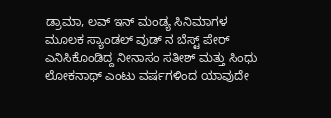ಡ್ರಾಮಾ, ಲವ್ ಇನ್ ಮಂಡ್ಯ ಸಿನಿಮಾಗಳ ಮೂಲಕ ಸ್ಯಾಂಡಲ್ ವುಡ್ ನ ಬೆಸ್ಟ್ ಪೇರ್ ಎನಿಸಿಕೊಂಡಿದ್ದ ನೀನಾಸಂ ಸತೀಶ್ ಮತ್ತು ಸಿಂಧು ಲೋಕನಾಥ್ ಎಂಟು ವರ್ಷಗಳಿಂದ ಯಾವುದೇ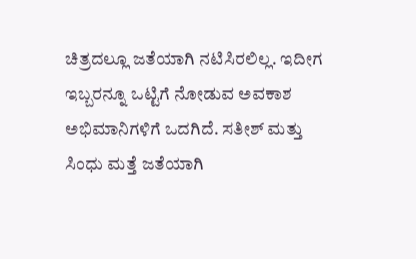ಚಿತ್ರದಲ್ಲೂ ಜತೆಯಾಗಿ ನಟಿಸಿರಲಿಲ್ಲ. ಇದೀಗ ಇಬ್ಬರನ್ನೂ ಒಟ್ಟಿಗೆ ನೋಡುವ ಅವಕಾಶ ಅಭಿಮಾನಿಗಳಿಗೆ ಒದಗಿದೆ. ಸತೀಶ್ ಮತ್ತು ಸಿಂಧು ಮತ್ತೆ ಜತೆಯಾಗಿ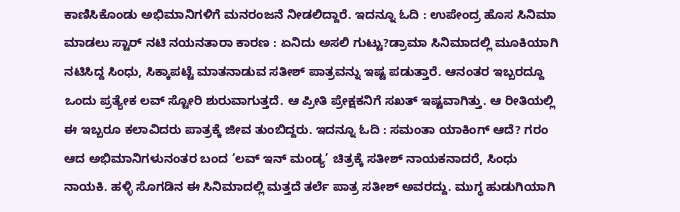ಕಾಣಿಸಿಕೊಂಡು ಅಭಿಮಾನಿಗಳಿಗೆ ಮನರಂಜನೆ ನೀಡಲಿದ್ದಾರೆ. ಇದನ್ನೂ ಓದಿ : ಉಪೇಂದ್ರ ಹೊಸ ಸಿನಿಮಾ ಮಾಡಲು ಸ್ಟಾರ್ ನಟಿ ನಯನತಾರಾ ಕಾರಣ : ಏನಿದು ಅಸಲಿ ಗುಟ್ಟು?ಡ್ರಾಮಾ ಸಿನಿಮಾದಲ್ಲಿ ಮೂಕಿಯಾಗಿ ನಟಿಸಿದ್ದ ಸಿಂಧು, ಸಿಕ್ಕಾಪಟ್ಟೆ ಮಾತನಾಡುವ ಸತೀಶ್ ಪಾತ್ರವನ್ನು ಇಷ್ಟ ಪಡುತ್ತಾರೆ. ಆನಂತರ ಇಬ್ಬರದ್ದೂ ಒಂದು ಪ್ರತ್ಯೇಕ ಲವ್ ಸ್ಟೋರಿ ಶುರುವಾಗುತ್ತದೆ. ಆ ಪ್ರೀತಿ ಪ್ರೇಕ್ಷಕನಿಗೆ ಸಖತ್ ಇಷ್ಟವಾಗಿತ್ತು. ಆ ರೀತಿಯಲ್ಲಿ ಈ ಇಬ್ಬರೂ ಕಲಾವಿದರು ಪಾತ್ರಕ್ಕೆ ಜೀವ ತುಂಬಿದ್ದರು. ಇದನ್ನೂ ಓದಿ : ಸಮಂತಾ ಯಾಕಿಂಗ್ ಆದೆ? ಗರಂ ಆದ ಅಭಿಮಾನಿಗಳುನಂತರ ಬಂದ ‘ಲವ್ ಇನ್ ಮಂಡ್ಯ’ ಚಿತ್ರಕ್ಕೆ ಸತೀಶ್ ನಾಯಕನಾದರೆ, ಸಿಂಧು ನಾಯಕಿ. ಹಳ್ಳಿ ಸೊಗಡಿನ ಈ ಸಿನಿಮಾದಲ್ಲಿ ಮತ್ತದೆ ತರ್ಲೆ ಪಾತ್ರ ಸತೀಶ್ ಅವರದ್ದು. ಮುಗ್ಧ ಹುಡುಗಿಯಾಗಿ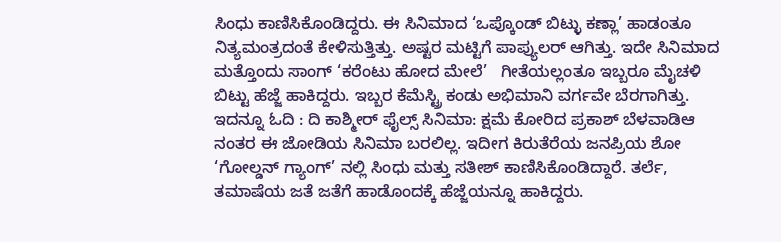ಸಿಂಧು ಕಾಣಿಸಿಕೊಂಡಿದ್ದರು. ಈ ಸಿನಿಮಾದ ‘ಒಪ್ಕೊಂಡ್ ಬಿಟ್ಳು ಕಣ್ಲಾ’ ಹಾಡಂತೂ ನಿತ್ಯಮಂತ್ರದಂತೆ ಕೇಳಿಸುತ್ತಿತ್ತು. ಅಷ್ಟರ ಮಟ್ಟಿಗೆ ಪಾಪ್ಯುಲರ್ ಆಗಿತ್ತು. ಇದೇ ಸಿನಿಮಾದ ಮತ್ತೊಂದು ಸಾಂಗ್ ‘ಕರೆಂಟು ಹೋದ ಮೇಲೆ’   ಗೀತೆಯಲ್ಲಂತೂ ಇಬ್ಬರೂ ಮೈಚಳಿ ಬಿಟ್ಟು ಹೆಜ್ಜೆ ಹಾಕಿದ್ದರು. ಇಬ್ಬರ ಕೆಮೆಸ್ಟ್ರಿ ಕಂಡು ಅಭಿಮಾನಿ ವರ್ಗವೇ ಬೆರಗಾಗಿತ್ತು. ಇದನ್ನೂ ಓದಿ : ದಿ ಕಾಶ್ಮೀರ್ ಫೈಲ್ಸ್ ಸಿನಿಮಾ: ಕ್ಷಮೆ ಕೋರಿದ ಪ್ರಕಾಶ್ ಬೆಳವಾಡಿಆ ನಂತರ ಈ ಜೋಡಿಯ ಸಿನಿಮಾ ಬರಲಿಲ್ಲ. ಇದೀಗ ಕಿರುತೆರೆಯ ಜನಪ್ರಿಯ ಶೋ ‘ಗೋಲ್ಡನ್ ಗ್ಯಾಂಗ್’ ನಲ್ಲಿ ಸಿಂಧು ಮತ್ತು ಸತೀಶ್ ಕಾಣಿಸಿಕೊಂಡಿದ್ದಾರೆ. ತರ್ಲೆ, ತಮಾಷೆಯ ಜತೆ ಜತೆಗೆ ಹಾಡೊಂದಕ್ಕೆ ಹೆಜ್ಜೆಯನ್ನೂ ಹಾಕಿದ್ದರು.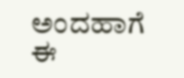ಅಂದಹಾಗೆ ಈ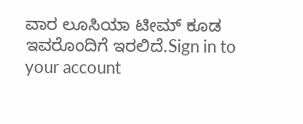ವಾರ ಲೂಸಿಯಾ ಟೀಮ್ ಕೂಡ ಇವರೊಂದಿಗೆ ಇರಲಿದೆ.Sign in to your account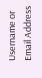Username or Email Address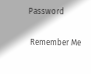Password

 Remember Me